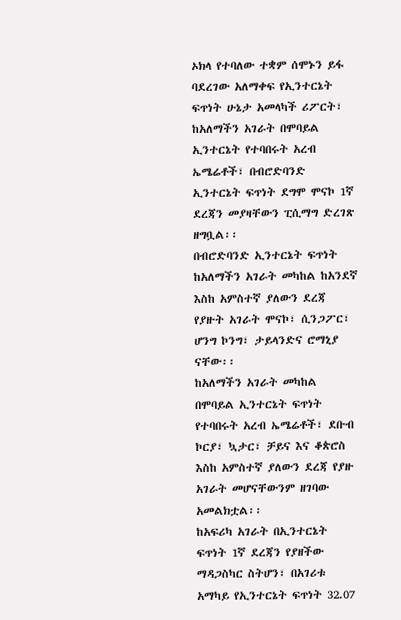ኦክላ የተባለው ተቋም ሰሞኑን ይፋ ባደረገው አለማቀፍ የኢንተርኔት ፍጥነት ሁኔታ አመላካች ሪፖርት፣ ከአለማችን አገራት በሞባይል ኢንተርኔት የተባበሩት አረብ ኤሜሬቶች፣ በብሮድባንድ ኢንተርኔት ፍጥነት ደግሞ ሞናኮ 1ኛ ደረጃን መያዛቸውን ፒሲማግ ድረገጽ ዘግቧል፡፡
በብሮድባንድ ኢንተርኔት ፍጥነት ከአለማችን አገራት መካከል ከአንደኛ እስከ አምስተኛ ያለውን ደረጃ የያዙት አገራት ሞናኮ፣ ሲንጋፖር፣ ሆንግ ኮንግ፣ ታይላንድና ሮማኒያ ናቸው፡፡
ከአለማችን አገራት መካከል በሞባይል ኢንተርኔት ፍጥነት የተባበሩት አረብ ኤሜሬቶች፣ ደቡብ ኮርያ፣ ኳታር፣ ቻይና እና ቆጵሮስ እስከ አምስተኛ ያለውን ደረጃ የያዙ አገራት መሆናቸውንም ዘገባው አመልክቷል፡፡
ከአፍሪካ አገራት በኢንተርኔት ፍጥነት 1ኛ ደረጃን የያዘችው ማዳጋስካር ስትሆን፣ በአገሪቱ አማካይ የኢንተርኔት ፍጥነት 32.07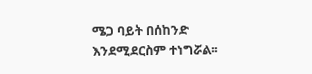ሜጋ ባይት በሰከንድ እንደሚደርስም ተነግሯል፡፡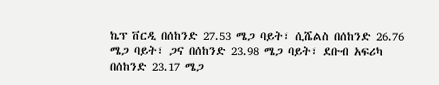ኬፕ ቨርዲ በሰከንድ 27.53 ሜጋ ባይት፣ ሲሼልስ በሰከንድ 26.76 ሜጋ ባይት፣ ጋና በሰከንድ 23.98 ሜጋ ባይት፣ ደቡብ አፍሪካ በሰከንድ 23.17 ሜጋ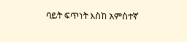ባይት ፍጥነት እስከ አምስተኛ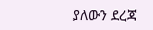ያለውን ደረጃ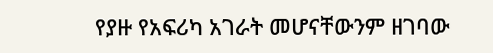የያዙ የአፍሪካ አገራት መሆናቸውንም ዘገባው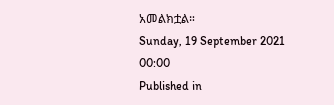አመልክቷል።
Sunday, 19 September 2021 00:00
Published in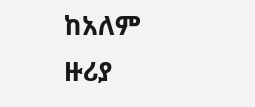ከአለም ዙሪያ